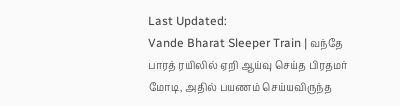Last Updated:
Vande Bharat Sleeper Train | வந்தே பாரத் ரயிலில் ஏறி ஆய்வு செய்த பிரதமர் மோடி, அதில் பயணம் செய்யவிருந்த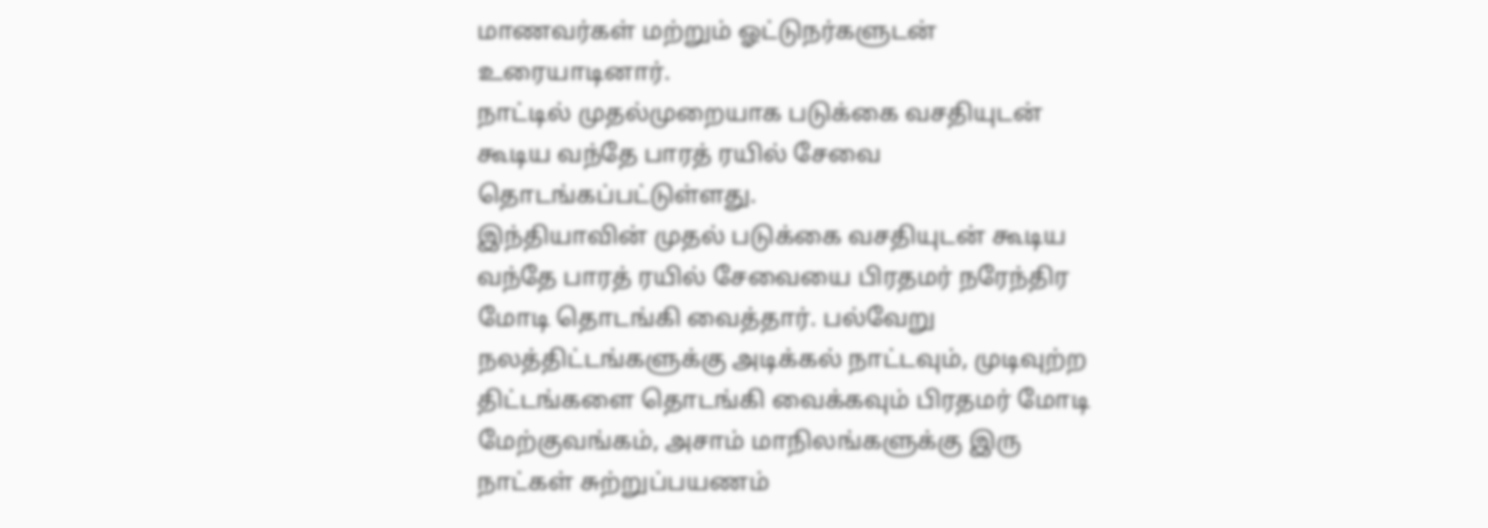மாணவர்கள் மற்றும் ஓட்டுநர்களுடன் உரையாடினார்.
நாட்டில் முதல்முறையாக படுக்கை வசதியுடன் கூடிய வந்தே பாரத் ரயில் சேவை தொடங்கப்பட்டுள்ளது.
இந்தியாவின் முதல் படுக்கை வசதியுடன் கூடிய வந்தே பாரத் ரயில் சேவையை பிரதமர் நரேந்திர மோடி தொடங்கி வைத்தார். பல்வேறு நலத்திட்டங்களுக்கு அடிக்கல் நாட்டவும், முடிவுற்ற திட்டங்களை தொடங்கி வைக்கவும் பிரதமர் மோடி மேற்குவங்கம், அசாம் மாநிலங்களுக்கு இரு நாட்கள் சுற்றுப்பயணம்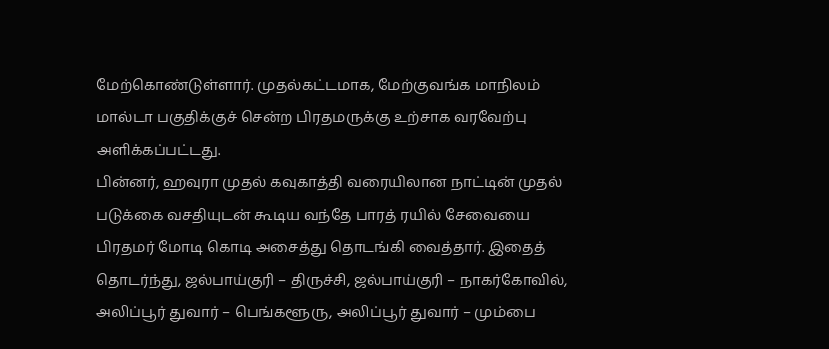மேற்கொண்டுள்ளார். முதல்கட்டமாக, மேற்குவங்க மாநிலம் மால்டா பகுதிக்குச் சென்ற பிரதமருக்கு உற்சாக வரவேற்பு அளிக்கப்பட்டது.
பின்னர், ஹவுரா முதல் கவுகாத்தி வரையிலான நாட்டின் முதல் படுக்கை வசதியுடன் கூடிய வந்தே பாரத் ரயில் சேவையை பிரதமர் மோடி கொடி அசைத்து தொடங்கி வைத்தார். இதைத் தொடர்ந்து, ஜல்பாய்குரி – திருச்சி, ஜல்பாய்குரி – நாகர்கோவில், அலிப்பூர் துவார் – பெங்களூரு, அலிப்பூர் துவார் – மும்பை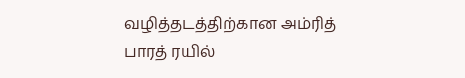வழித்தடத்திற்கான அம்ரித் பாரத் ரயில்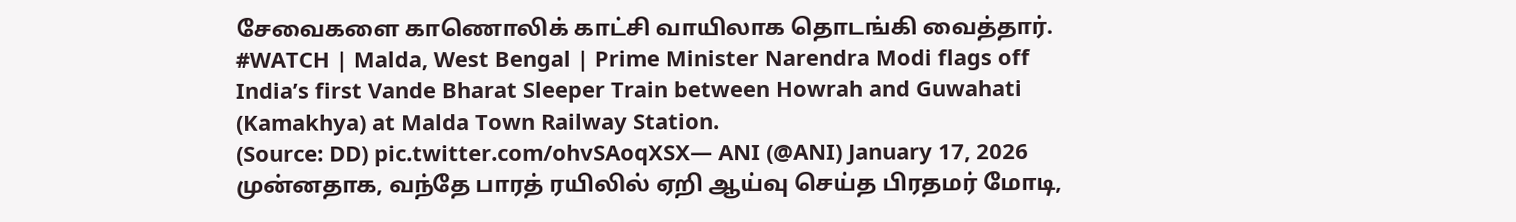சேவைகளை காணொலிக் காட்சி வாயிலாக தொடங்கி வைத்தார்.
#WATCH | Malda, West Bengal | Prime Minister Narendra Modi flags off India’s first Vande Bharat Sleeper Train between Howrah and Guwahati (Kamakhya) at Malda Town Railway Station.
(Source: DD) pic.twitter.com/ohvSAoqXSX— ANI (@ANI) January 17, 2026
முன்னதாக, வந்தே பாரத் ரயிலில் ஏறி ஆய்வு செய்த பிரதமர் மோடி,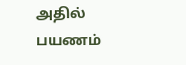அதில் பயணம்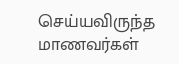செய்யவிருந்த மாணவர்கள்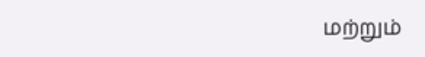மற்றும்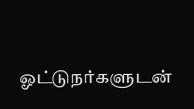ஓட்டுநர்களுடன்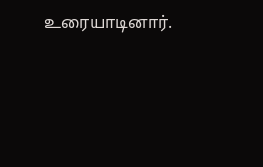உரையாடினார்.